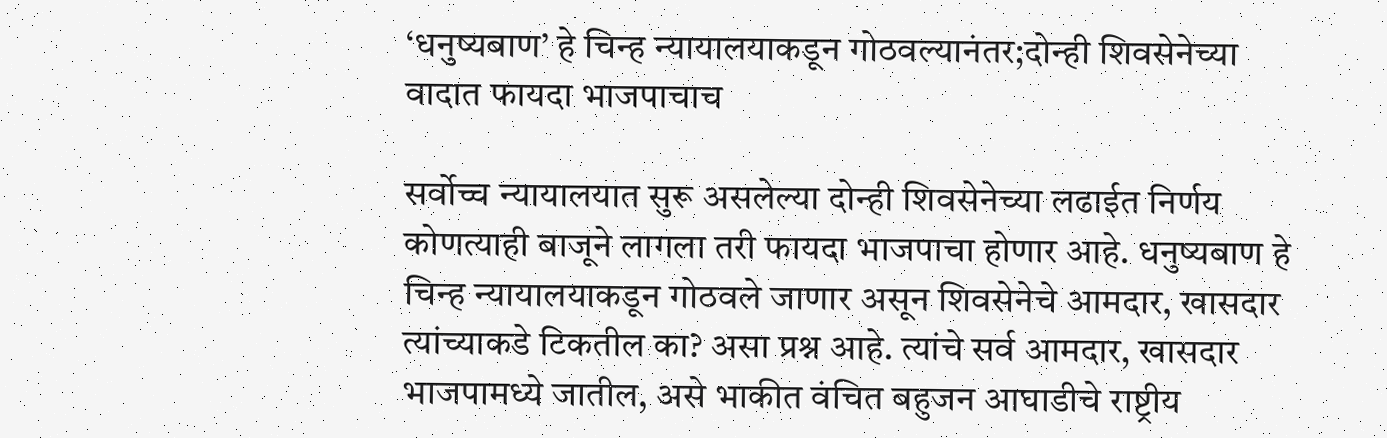‘धनुष्यबाण’ हे चिन्ह न्यायालयाकडून गोठवल्यानंतर;दोन्ही शिवसेनेच्या वादात फायदा भाजपाचाच

सर्वोच्च न्यायालयात सुरू असलेल्या दोन्ही शिवसेनेच्या लढाईत निर्णय कोणत्याही बाजूने लागला तरी फायदा भाजपाचा होणार आहे. धनुष्यबाण हे चिन्ह न्यायालयाकडून गोठवले जाणार असून शिवसेनेचे आमदार, खासदार त्यांच्याकडे टिकतील का? असा प्रश्न आहे. त्यांचे सर्व आमदार, खासदार भाजपामध्ये जातील, असे भाकीत वंचित बहुजन आघाडीचे राष्ट्रीय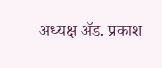अध्यक्ष ॲड. प्रकाश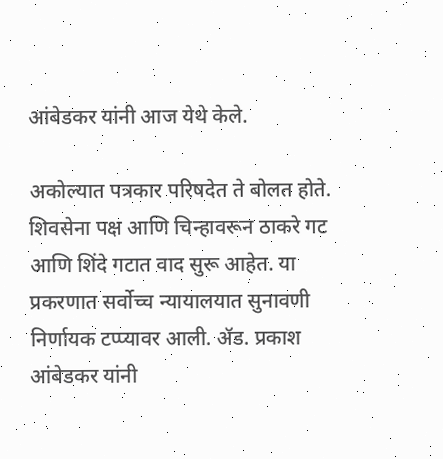आंबेडकर यांनी आज येथे केले.

अकोल्यात पत्रकार परिषदेत ते बोलत होते. शिवसेना पक्ष आणि चिन्हावरून ठाकरे गट आणि शिंदे गटात वाद सुरू आहेत. या प्रकरणात सर्वोच्च न्यायालयात सुनावणी निर्णायक टप्प्यावर आली. ॲड. प्रकाश आंबेडकर यांनी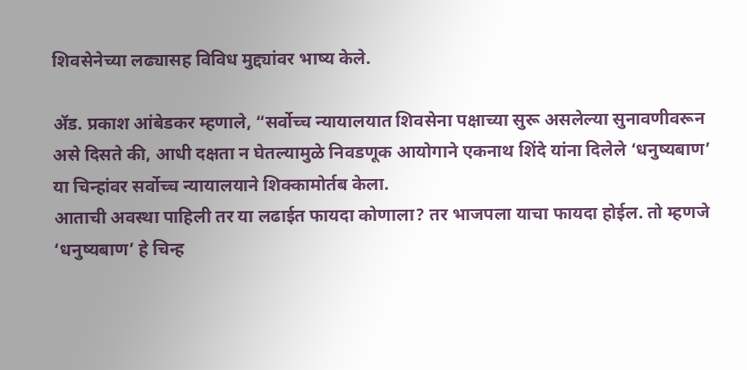शिवसेनेच्या लढ्यासह विविध मुद्द्यांवर भाष्य केले.

ॲड. प्रकाश आंबेडकर म्हणाले, “सर्वोच्च न्यायालयात शिवसेना पक्षाच्या सुरू असलेल्या सुनावणीवरून असे दिसते की, आधी दक्षता न घेतल्यामुळे निवडणूक आयोगाने एकनाथ शिंदे यांना दिलेले ‘धनुष्यबाण’ या चिन्हांवर सर्वोच्च न्यायालयाने शिक्कामोर्तब केला.
आताची अवस्था पाहिली तर या लढाईत फायदा कोणाला? तर भाजपला याचा फायदा होईल. तो म्हणजे ‘धनुष्यबाण’ हे चिन्ह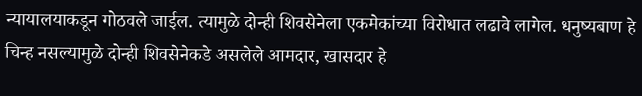न्यायालयाकडून गोठवले जाईल. त्यामुळे दोन्ही शिवसेनेला एकमेकांच्या विरोधात लढावे लागेल. धनुष्यबाण हे चिन्ह नसल्यामुळे दोन्ही शिवसेनेकडे असलेले आमदार, खासदार हे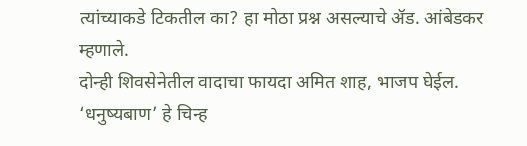त्यांच्याकडे टिकतील का? हा मोठा प्रश्न असल्याचे ॲड. आंबेडकर म्हणाले.
दोन्ही शिवसेनेतील वादाचा फायदा अमित शाह, भाजप घेईल. ‘धनुष्यबाण’ हे चिन्ह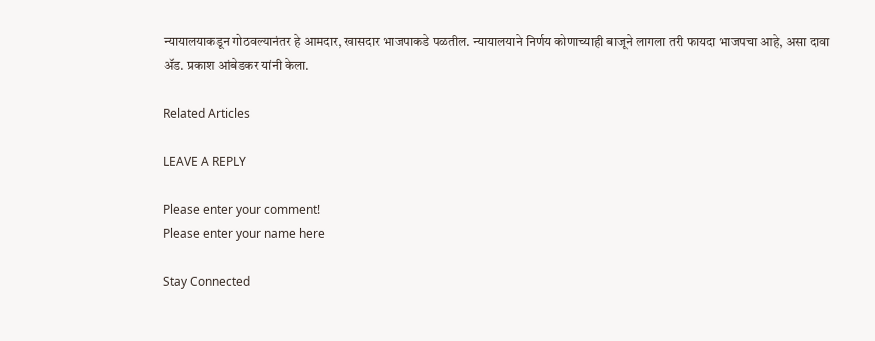न्यायालयाकडून गोठवल्यानंतर हे आमदार, खासदार भाजपाकडे पळतील. न्यायालयाने निर्णय कोणाच्याही बाजूने लागला तरी फायदा भाजपचा आहे, असा दावा ॲड. प्रकाश आंबेडकर यांनी केला.

Related Articles

LEAVE A REPLY

Please enter your comment!
Please enter your name here

Stay Connected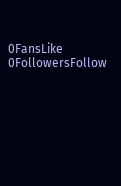0FansLike
0FollowersFollow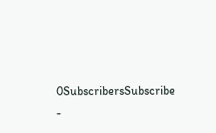0SubscribersSubscribe
-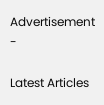Advertisement -

Latest Articles